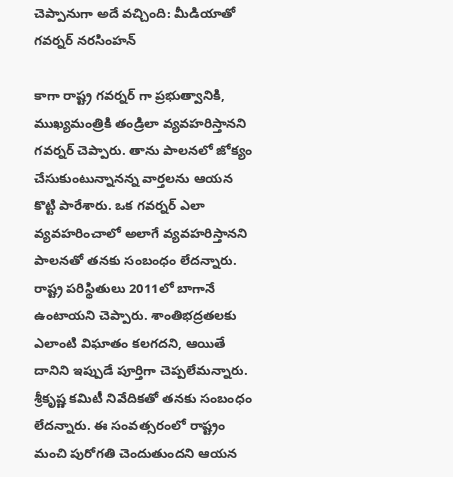చెప్పానుగా అదే వచ్చింది: మీడియాతో గవర్నర్ నరసింహన్

కాగా రాష్ట్ర గవర్నర్ గా ప్రభుత్వానికి, ముఖ్యమంత్రికి తండ్రిలా వ్యవహరిస్తానని గవర్నర్ చెప్పారు. తాను పాలనలో జోక్యం చేసుకుంటున్నానన్న వార్తలను ఆయన కొట్టి పారేశారు. ఒక గవర్నర్ ఎలా వ్యవహరించాలో అలాగే వ్యవహరిస్తానని పాలనతో తనకు సంబంధం లేదన్నారు. రాష్ట్ర పరిస్థితులు 2011లో బాగానే ఉంటాయని చెప్పారు. శాంతిభద్రతలకు ఎలాంటి విఘాతం కలగదని, ఆయితే దానిని ఇప్పుడే పూర్తిగా చెప్పలేమన్నారు. శ్రీకృష్ణ కమిటీ నివేదికతో తనకు సంబంధం లేదన్నారు. ఈ సంవత్సరంలో రాష్ట్రం మంచి పురోగతి చెందుతుందని ఆయన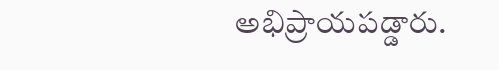అభిప్రాయపడ్డారు.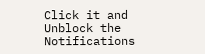Click it and Unblock the Notifications